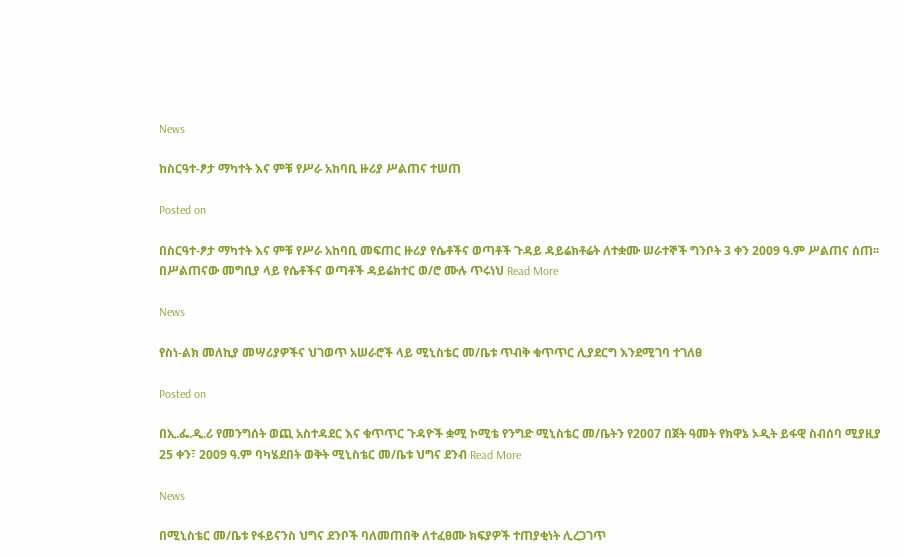News

ከስርዓተ-ፆታ ማካተት እና ምቹ የሥራ አከባቢ ዙሪያ ሥልጠና ተሠጠ

Posted on

በስርዓተ-ፆታ ማካተት እና ምቹ የሥራ አከባቢ መፍጠር ዙሪያ የሴቶችና ወጣቶች ጉዳይ ዳይሬክቶሬት ለተቋሙ ሠራተኞች ግንቦት 3 ቀን 2009 ዓ.ም ሥልጠና ሰጠ፡፡ በሥልጠናው መግቢያ ላይ የሴቶችና ወጣቶች ዳይሬክተር ወ/ሮ ሙሉ ጥሩነህ Read More

News

የስነ-ልክ መለኪያ መሣሪያዎችና ህገወጥ አሠራሮች ላይ ሚኒስቴር መ/ቤቱ ጥብቅ ቁጥጥር ሊያደርግ እንደሚገባ ተገለፀ

Posted on

በኢ.ፌ.ዲ.ሪ የመንግሰት ወጪ አስተዳደር እና ቁጥጥር ጉዳዮች ቋሚ ኮሚቴ የንግድ ሚኒስቴር መ/ቤትን የ2007 በጀት ዓመት የክዋኔ ኦዲት ይፋዊ ስብሰባ ሚያዚያ 25 ቀን፣ 2009 ዓ.ም ባካሄደበት ወቅት ሚኒስቴር መ/ቤቱ ህግና ደንብ Read More

News

በሚኒስቴር መ/ቤቱ የፋይናንስ ህግና ደንቦች ባለመጠበቅ ለተፈፀሙ ክፍያዎች ተጠያቂነት ሊረጋገጥ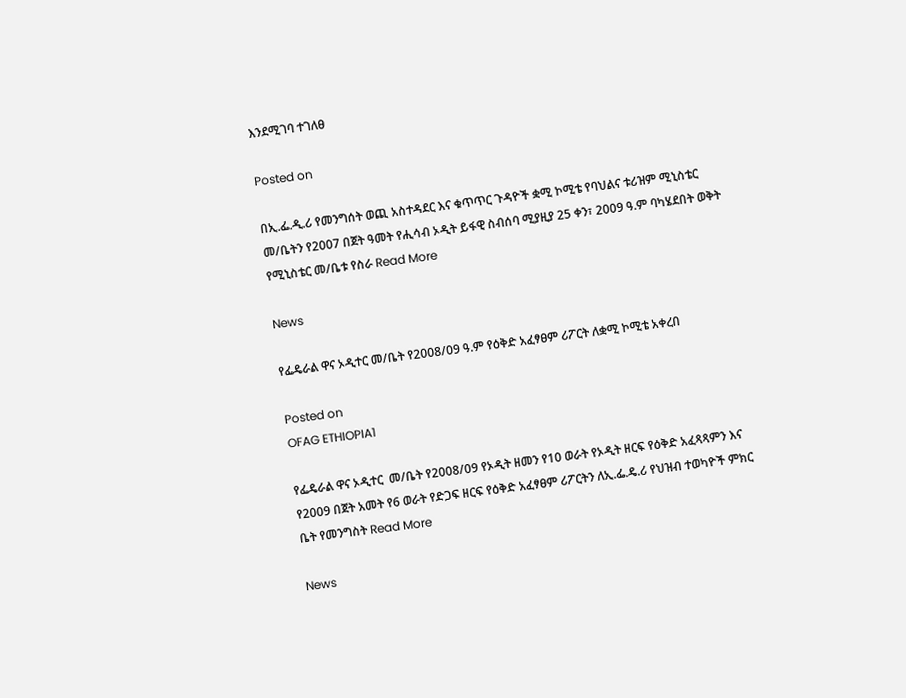እንደሚገባ ተገለፀ

Posted on

በኢ.ፌ.ዲ.ሪ የመንግሰት ወጪ አስተዳደር እና ቁጥጥር ጉዳዮች ቋሚ ኮሚቴ የባህልና ቱሪዝም ሚኒስቴር መ/ቤትን የ2007 በጀት ዓመት የሒሳብ ኦዲት ይፋዊ ስብሰባ ሚያዚያ 25 ቀን፣ 2009 ዓ.ም ባካሄደበት ወቅት የሚኒስቴር መ/ቤቱ የስራ Read More

News

የፌዴራል ዋና ኦዲተር መ/ቤት የ2008/09 ዓ.ም የዕቅድ አፈፃፀም ሪፖርት ለቋሚ ኮሚቴ አቀረበ

Posted on
OFAG ETHIOPIA1

የፌዴራል ዋና ኦዲተር  መ/ቤት የ2008/09 የኦዲት ዘመን የ10 ወራት የኦዲት ዘርፍ የዕቅድ አፈጻጻምን እና የ2009 በጀት አመት የ6 ወራት የድጋፍ ዘርፍ የዕቅድ አፈፃፀም ሪፖርትን ለኢ.ፌ.ዴ.ሪ የህዝብ ተወካዮች ምክር ቤት የመንግስት Read More

News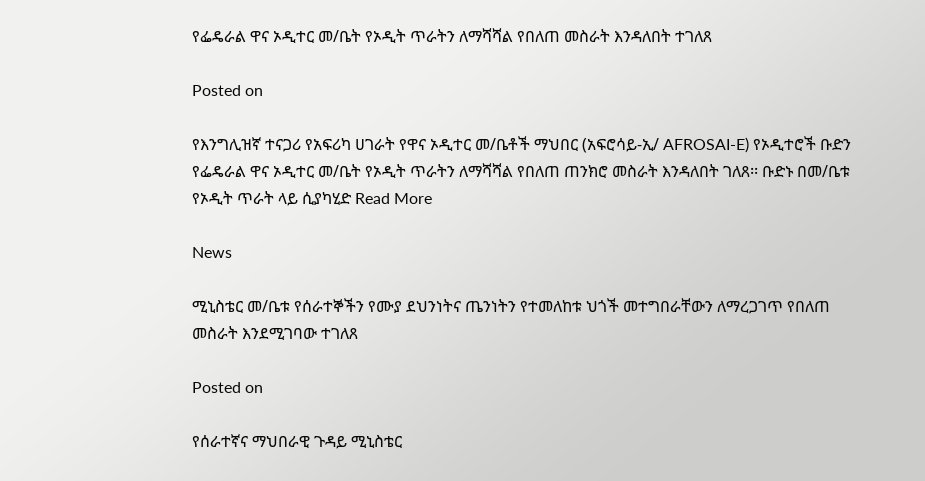የፌዴራል ዋና ኦዲተር መ/ቤት የኦዲት ጥራትን ለማሻሻል የበለጠ መስራት እንዳለበት ተገለጸ

Posted on

የእንግሊዝኛ ተናጋሪ የአፍሪካ ሀገራት የዋና ኦዲተር መ/ቤቶች ማህበር (አፍሮሳይ-ኢ/ AFROSAI-E) የኦዲተሮች ቡድን የፌዴራል ዋና ኦዲተር መ/ቤት የኦዲት ጥራትን ለማሻሻል የበለጠ ጠንክሮ መስራት እንዳለበት ገለጸ፡፡ ቡድኑ በመ/ቤቱ የኦዲት ጥራት ላይ ሲያካሂድ Read More

News

ሚኒስቴር መ/ቤቱ የሰራተኞችን የሙያ ደህንነትና ጤንነትን የተመለከቱ ህጎች መተግበራቸውን ለማረጋገጥ የበለጠ መስራት እንደሚገባው ተገለጸ

Posted on

የሰራተኛና ማህበራዊ ጉዳይ ሚኒስቴር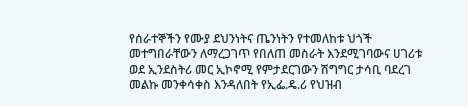የሰራተኞችን የሙያ ደህንነትና ጤንነትን የተመለከቱ ህጎች መተግበራቸውን ለማረጋገጥ የበለጠ መስራት እንደሚገባውና ሀገሪቱ ወደ ኢንደስትሪ መር ኢኮኖሚ የምታደርገውን ሽግግር ታሳቢ ባደረገ መልኩ መንቀሳቀስ እንዳለበት የኢፌ.ዴ.ሪ የህዝብ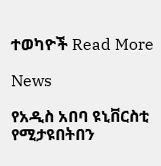ተወካዮች Read More

News

የአዲስ አበባ ዩኒቨርስቲ የሚታዩበትበን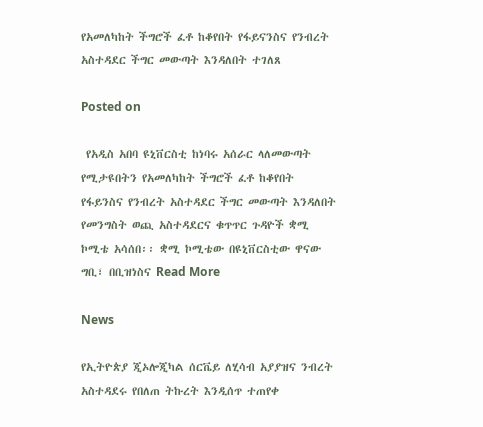የአመለካከት ችግሮች ፈቶ ከቆየበት የፋይናንስና የንብረት አስተዳደር ችግር መውጣት እንዳለበት ተገለጸ

Posted on

 የአዲስ አበባ ዩኒቨርስቲ ከነባሩ አሰራር ላለመውጣት የሚታዩበትን የአመለካከት ችግሮች ፈቶ ከቆየበት የፋይንስና የንብረት አስተዳደር ችግር መውጣት እንዳለበት የመንግስት ወጪ አስተዳደርና ቁጥጥር ጉዳዮች ቋሚ ኮሚቴ አሳሰበ፡፡ ቋሚ ኮሚቴው በዩኒቨርስቲው ዋናው ግቢ፣ በቢዝነስና Read More

News

የኢትዮጵያ ጂኦሎጂካል ሰርቬይ ለሂሳብ አያያዝና ንብረት አስተዳደሩ የበለጠ ትኩረት እንዲሰጥ ተጠየቀ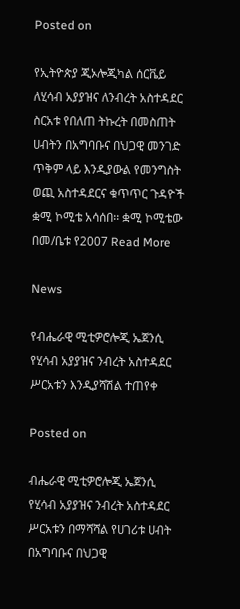Posted on

የኢትዮጵያ ጂኦሎጂካል ሰርቬይ ለሂሳብ አያያዝና ለንብረት አስተዳደር ስርአቱ የበለጠ ትኩረት በመስጠት ሀብትን በአግባቡና በህጋዊ መንገድ ጥቅም ላይ እንዲያውል የመንግስት ወጪ አስተዳደርና ቁጥጥር ጉዳዮች ቋሚ ኮሚቴ አሳሰበ፡፡ ቋሚ ኮሚቴው በመ/ቤቱ የ2007 Read More

News

የብሔራዊ ሚቲዎሮሎጂ ኤጀንሲ የሂሳብ አያያዝና ንብረት አስተዳደር ሥርአቱን እንዲያሻሽል ተጠየቀ

Posted on

ብሔራዊ ሚቲዎሮሎጂ ኤጀንሲ የሂሳብ አያያዝና ንብረት አስተዳደር ሥርአቱን በማሻሻል የሀገሪቱ ሀብት በአግባቡና በህጋዊ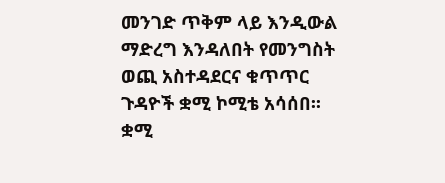መንገድ ጥቅም ላይ እንዲውል ማድረግ እንዳለበት የመንግስት ወጪ አስተዳደርና ቁጥጥር ጉዳዮች ቋሚ ኮሚቴ አሳሰበ፡፡ ቋሚ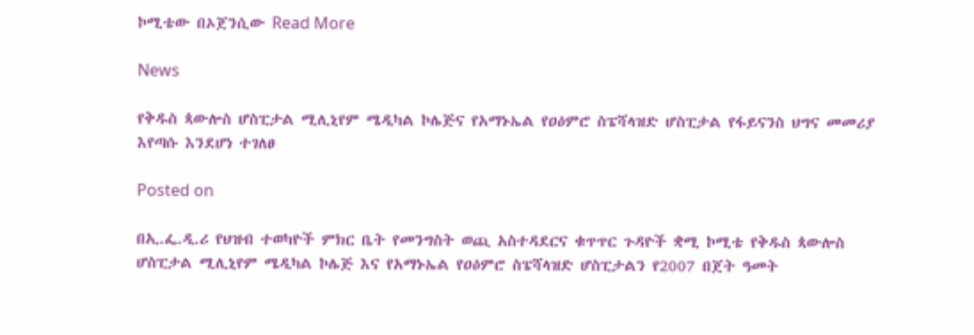ኮሚቴው በኦጀንሲው Read More

News

የቅዱስ ጳውሎስ ሆስፒታል ሚሊኒየም ሜዲካል ኮሌጅና የአማኑኤል የዐዕምሮ ስፔሻላዝድ ሆስፒታል የፋይናንስ ህግና መመሪያ እየጣሱ እንደሆነ ተገለፀ

Posted on

በኢ.ፌ.ዲ.ሪ የህዝብ ተወካዮች ምክር ቤት የመንግስት ወጪ አስተዳደርና ቁጥጥር ጉዳዮች ቋሚ ኮሚቴ የቅዱስ ጳውሎስ ሆስፒታል ሚሊኒየም ሜዲካል ኮሌጅ እና የአማኑኤል የዐዕምሮ ስፔሻላዝድ ሆስፒታልን የ2007 በጀት ዓመት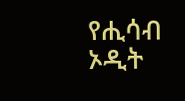የሒሳብ ኦዲት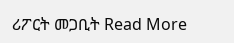ሪፖርት መጋቢት Read More